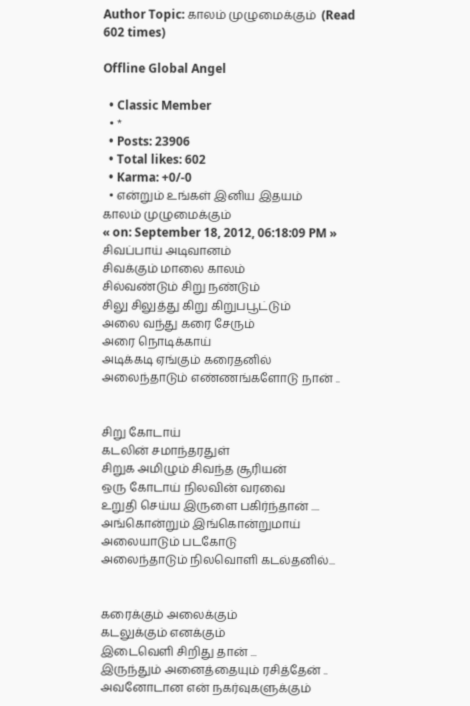Author Topic: காலம் முழுமைக்கும்  (Read 602 times)

Offline Global Angel

  • Classic Member
  • *
  • Posts: 23906
  • Total likes: 602
  • Karma: +0/-0
  • என்றும் உங்கள் இனிய இதயம்
காலம் முழுமைக்கும்
« on: September 18, 2012, 06:18:09 PM »
சிவப்பாய் அடிவானம்
சிவக்கும் மாலை காலம்
சில்வண்டும் சிறு நண்டும்
சிலு சிலுத்து கிறு கிறுபபூட்டும்
அலை வந்து கரை சேரும்
அரை நொடிக்காய்
அடிக்கடி ஏங்கும் கரைதனில்
அலைந்தாடும் எண்ணங்களோடு நான் ..


சிறு கோடாய்
கடலின் சமாந்தரதுள்
சிறுக அமிழும் சிவந்த சூரியன்
ஒரு கோடாய் நிலவின் வரவை
உறுதி செய்ய இருளை பகிர்ந்தான் ....
அங்கொன்றும் இங்கொன்றுமாய்
அலையாடும் படகோடு
அலைந்தாடும் நிலவொளி கடல்தனில்...


கரைக்கும் அலைக்கும்
கடலுக்கும் எனக்கும்
இடைவெளி சிறிது தான் ...
இருந்தும் அனைத்தையும் ரசித்தேன் ..
அவனோடான என் நகர்வுகளுக்கும்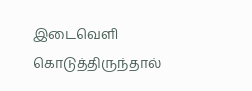இடைவெளி கொடுத்திருந்தால்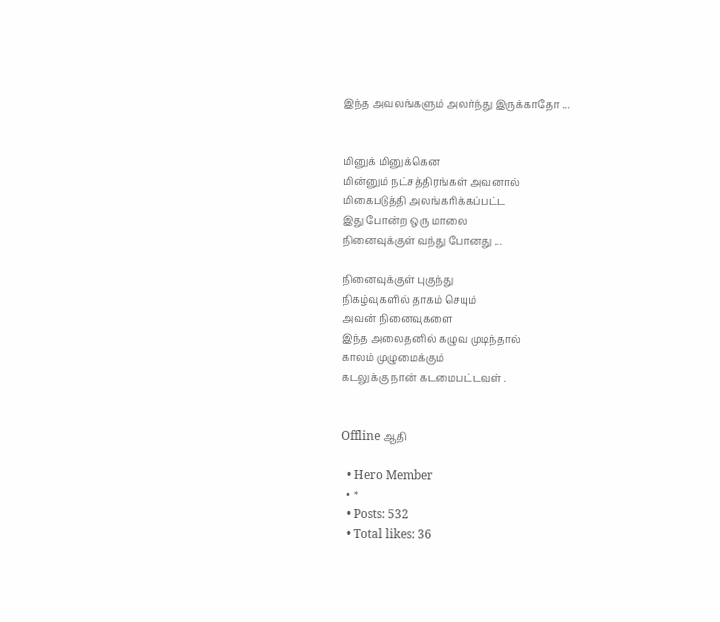இந்த அவலங்களும் அலர்ந்து இருக்காதோ ...


மினுக் மினுக்கென
மின்னும் நட்சத்திரங்கள் அவனால்
மிகைபடுத்தி அலங்கரிக்கப்பட்ட
இது போன்ற ஒரு மாலை
நினைவுக்குள் வந்து போனது ...

நினைவுக்குள் புகுந்து
நிகழ்வுகளில் தாகம் செயும்
அவன் நினைவுகளை
இந்த அலைதனில் கழுவ முடிந்தால்
காலம் முழுமைக்கும்
கடலுக்கு நான் கடமைபட்டவள் .


Offline ஆதி

  • Hero Member
  • *
  • Posts: 532
  • Total likes: 36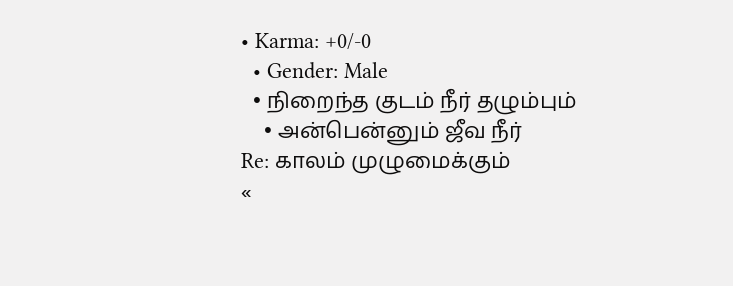• Karma: +0/-0
  • Gender: Male
  • நிறைந்த குடம் நீர் தழும்பும்
    • அன்பென்னும் ஜீவ நீர்
Re: காலம் முழுமைக்கும்
«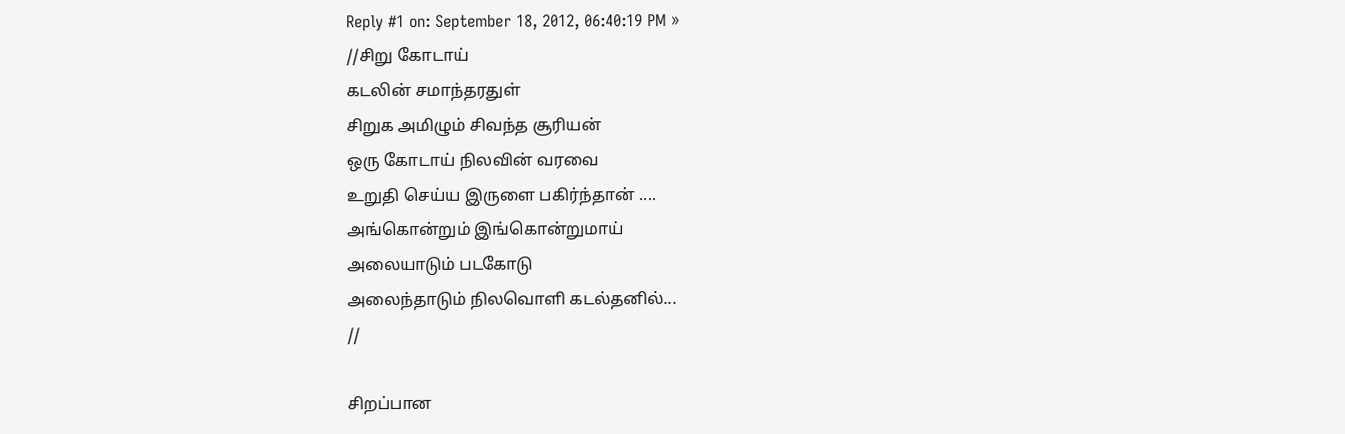Reply #1 on: September 18, 2012, 06:40:19 PM »
//சிறு கோடாய்
கடலின் சமாந்தரதுள்
சிறுக அமிழும் சிவந்த சூரியன்
ஒரு கோடாய் நிலவின் வரவை
உறுதி செய்ய இருளை பகிர்ந்தான் ....
அங்கொன்றும் இங்கொன்றுமாய்
அலையாடும் படகோடு
அலைந்தாடும் நிலவொளி கடல்தனில்...
//

சிறப்பான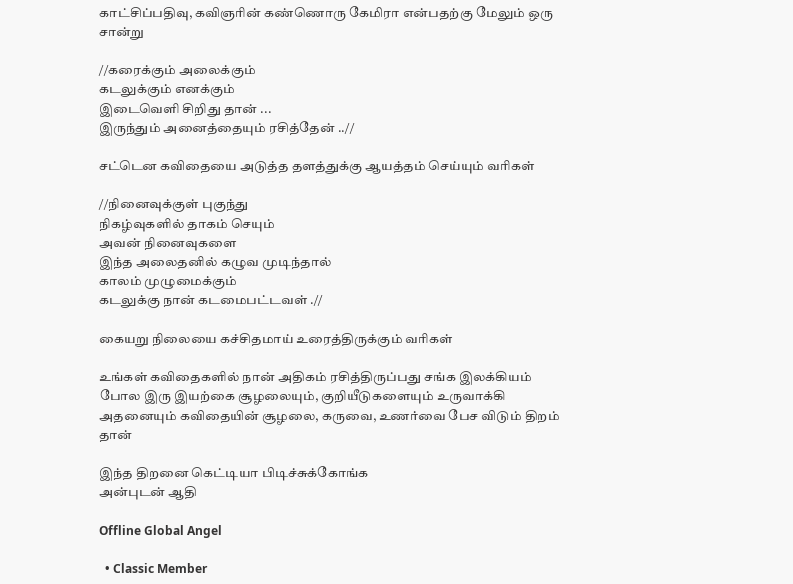காட்சிப்பதிவு, கவிஞரின் கண்ணொரு கேமிரா என்பதற்கு மேலும் ஒரு சான்று

//கரைக்கும் அலைக்கும்
கடலுக்கும் எனக்கும்
இடைவெளி சிறிது தான் ...
இருந்தும் அனைத்தையும் ரசித்தேன் ..//

சட்டென கவிதையை அடுத்த தளத்துக்கு ஆயத்தம் செய்யும் வரிகள்

//நினைவுக்குள் புகுந்து
நிகழ்வுகளில் தாகம் செயும்
அவன் நினைவுகளை
இந்த அலைதனில் கழுவ முடிந்தால்
காலம் முழுமைக்கும்
கடலுக்கு நான் கடமைபட்டவள் .//

கையறு நிலையை கச்சிதமாய் உரைத்திருக்கும் வரிகள்

உங்கள் கவிதைகளில் நான் அதிகம் ரசித்திருப்பது சங்க இலக்கியம் போல இரு இயற்கை சூழலையும், குறியீடுகளையும் உருவாக்கி அதனையும் கவிதையின் சூழலை, கருவை, உணர்வை பேச விடும் திறம் தான்

இந்த திறனை கெட்டியா பிடிச்சுக்கோங்க‌
அன்புடன் ஆதி

Offline Global Angel

  • Classic Member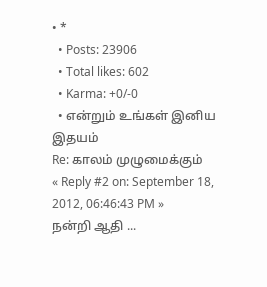• *
  • Posts: 23906
  • Total likes: 602
  • Karma: +0/-0
  • என்றும் உங்கள் இனிய இதயம்
Re: காலம் முழுமைக்கும்
« Reply #2 on: September 18, 2012, 06:46:43 PM »
நன்றி ஆதி ...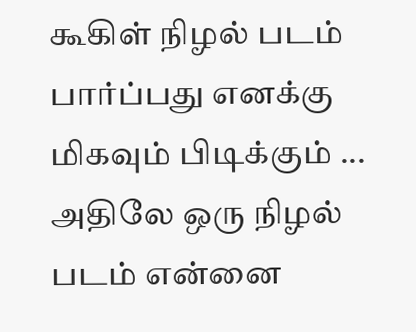கூகிள் நிழல் படம் பார்ப்பது எனக்கு மிகவும் பிடிக்கும் ... அதிலே ஒரு நிழல் படம் என்னை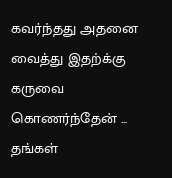கவர்ந்தது அதனை வைத்து இதற்க்கு கருவை கொணர்ந்தேன் ... தங்கள்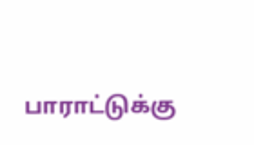பாராட்டுக்கு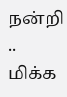நன்றி .. மிக்க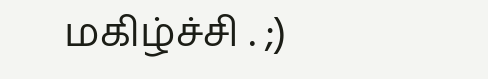மகிழ்ச்சி . ;)